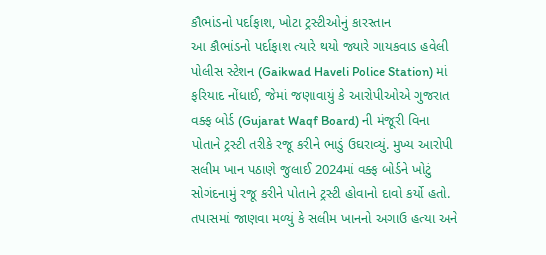કૌભાંડનો પર્દાફાશ, ખોટા ટ્રસ્ટીઓનું કારસ્તાન
આ કૌભાંડનો પર્દાફાશ ત્યારે થયો જ્યારે ગાયકવાડ હવેલી પોલીસ સ્ટેશન (Gaikwad Haveli Police Station) માં ફરિયાદ નોંધાઈ, જેમાં જણાવાયું કે આરોપીઓએ ગુજરાત વક્ફ બોર્ડ (Gujarat Waqf Board) ની મંજૂરી વિના પોતાને ટ્રસ્ટી તરીકે રજૂ કરીને ભાડું ઉઘરાવ્યું. મુખ્ય આરોપી સલીમ ખાન પઠાણે જુલાઈ 2024માં વક્ફ બોર્ડને ખોટું સોગંદનામું રજૂ કરીને પોતાને ટ્રસ્ટી હોવાનો દાવો કર્યો હતો. તપાસમાં જાણવા મળ્યું કે સલીમ ખાનનો અગાઉ હત્યા અને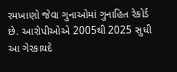રમખાણો જેવા ગુનાઓમાં ગુનાહિત રેકોર્ડ છે. આરોપીઓએ 2005થી 2025 સુધી આ ગેરકાયદે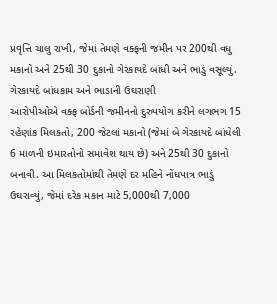પ્રવૃત્તિ ચાલુ રાખી, જેમાં તેમણે વક્ફની જમીન પર 200થી વધુ મકાનો અને 25થી 30 દુકાનો ગેરકાયદે બાંધી અને ભાડું વસૂલ્યું.
ગેરકાયદે બાંધકામ અને ભાડાની ઉઘરાણી
આરોપીઓએ વક્ફ બોર્ડની જમીનનો દુરુપયોગ કરીને લગભગ 15 રહેણાંક મિલકતો, 200 જેટલાં મકાનો (જેમાં બે ગેરકાયદે બાંધેલી 6 માળની ઇમારતોનો સમાવેશ થાય છે) અને 25થી 30 દુકાનો બનાવી. આ મિલકતોમાંથી તેમણે દર મહિને નોંધપાત્ર ભાડું ઉઘરાવ્યું, જેમાં દરેક મકાન માટે 5,000થી 7,000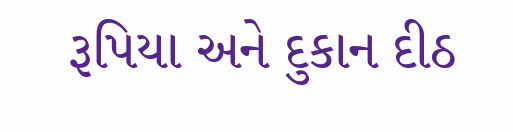રૂપિયા અને દુકાન દીઠ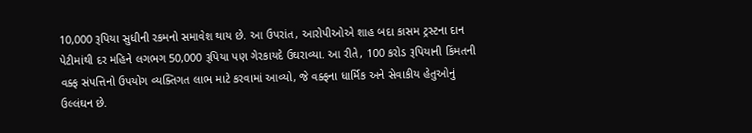10,000 રૂપિયા સુધીની રકમનો સમાવેશ થાય છે. આ ઉપરાંત, આરોપીઓએ શાહ બદા કાસમ ટ્રસ્ટના દાન પેટીમાંથી દર મહિને લગભગ 50,000 રૂપિયા પણ ગેરકાયદે ઉઘરાવ્યા. આ રીતે, 100 કરોડ રૂપિયાની કિંમતની વક્ફ સંપત્તિનો ઉપયોગ વ્યક્તિગત લાભ માટે કરવામાં આવ્યો, જે વક્ફના ધાર્મિક અને સેવાકીય હેતુઓનું ઉલ્લંઘન છે.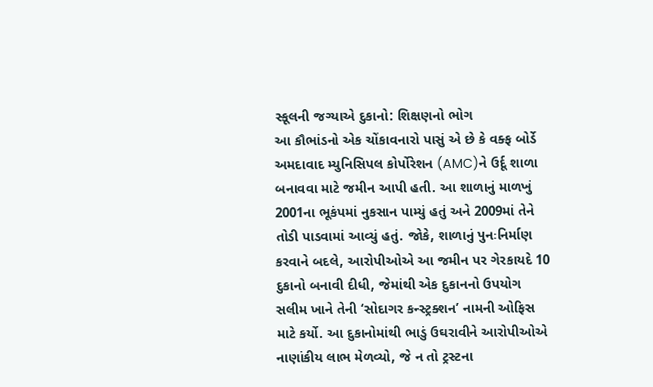સ્કૂલની જગ્યાએ દુકાનો: શિક્ષણનો ભોગ
આ કૌભાંડનો એક ચોંકાવનારો પાસું એ છે કે વક્ફ બોર્ડે અમદાવાદ મ્યુનિસિપલ કોર્પોરેશન (AMC)ને ઉર્દૂ શાળા બનાવવા માટે જમીન આપી હતી. આ શાળાનું માળખું 2001ના ભૂકંપમાં નુકસાન પામ્યું હતું અને 2009માં તેને તોડી પાડવામાં આવ્યું હતું. જોકે, શાળાનું પુનઃનિર્માણ કરવાને બદલે, આરોપીઓએ આ જમીન પર ગેરકાયદે 10 દુકાનો બનાવી દીધી, જેમાંથી એક દુકાનનો ઉપયોગ સલીમ ખાને તેની ‘સોદાગર કન્સ્ટ્રક્શન’ નામની ઓફિસ માટે કર્યો. આ દુકાનોમાંથી ભાડું ઉઘરાવીને આરોપીઓએ નાણાંકીય લાભ મેળવ્યો, જે ન તો ટ્રસ્ટના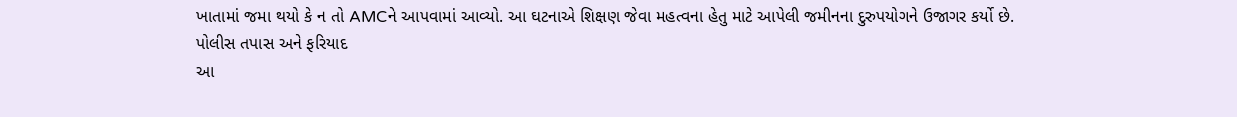ખાતામાં જમા થયો કે ન તો AMCને આપવામાં આવ્યો. આ ઘટનાએ શિક્ષણ જેવા મહત્વના હેતુ માટે આપેલી જમીનના દુરુપયોગને ઉજાગર કર્યો છે.
પોલીસ તપાસ અને ફરિયાદ
આ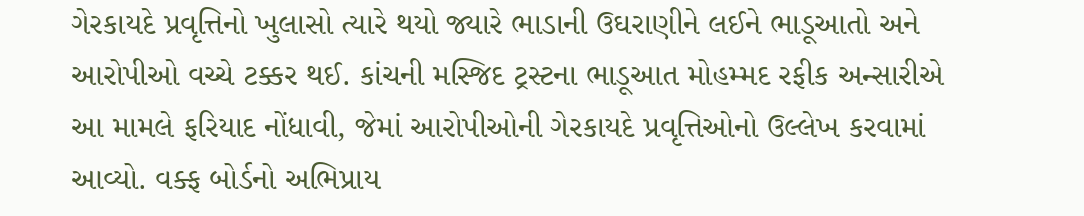ગેરકાયદે પ્રવૃત્તિનો ખુલાસો ત્યારે થયો જ્યારે ભાડાની ઉઘરાણીને લઈને ભાડૂઆતો અને આરોપીઓ વચ્ચે ટક્કર થઈ. કાંચની મસ્જિદ ટ્રસ્ટના ભાડૂઆત મોહમ્મદ રફીક અન્સારીએ આ મામલે ફરિયાદ નોંધાવી, જેમાં આરોપીઓની ગેરકાયદે પ્રવૃત્તિઓનો ઉલ્લેખ કરવામાં આવ્યો. વક્ફ બોર્ડનો અભિપ્રાય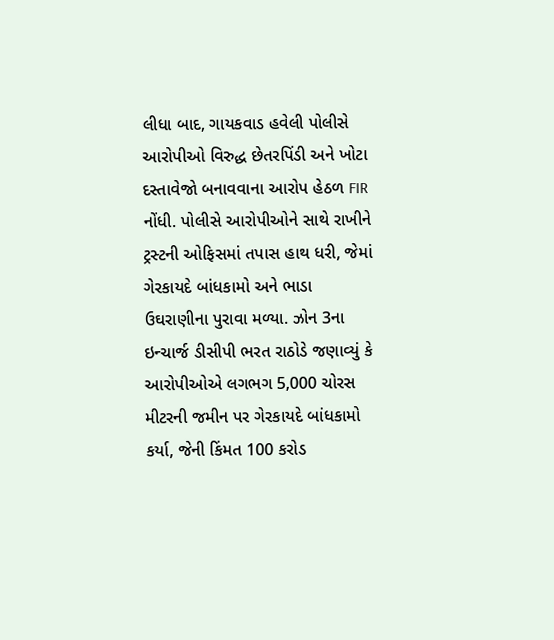લીધા બાદ, ગાયકવાડ હવેલી પોલીસે આરોપીઓ વિરુદ્ધ છેતરપિંડી અને ખોટા દસ્તાવેજો બનાવવાના આરોપ હેઠળ FIR નોંધી. પોલીસે આરોપીઓને સાથે રાખીને ટ્રસ્ટની ઓફિસમાં તપાસ હાથ ધરી, જેમાં ગેરકાયદે બાંધકામો અને ભાડા ઉઘરાણીના પુરાવા મળ્યા. ઝોન 3ના ઇન્ચાર્જ ડીસીપી ભરત રાઠોડે જણાવ્યું કે આરોપીઓએ લગભગ 5,000 ચોરસ મીટરની જમીન પર ગેરકાયદે બાંધકામો કર્યા, જેની કિંમત 100 કરોડ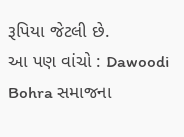રૂપિયા જેટલી છે.
આ પણ વાંચો : Dawoodi Bohra સમાજના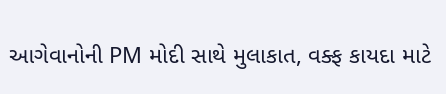આગેવાનોની PM મોદી સાથે મુલાકાત, વક્ફ કાયદા માટે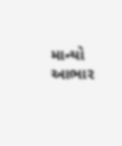માન્યો આભાર